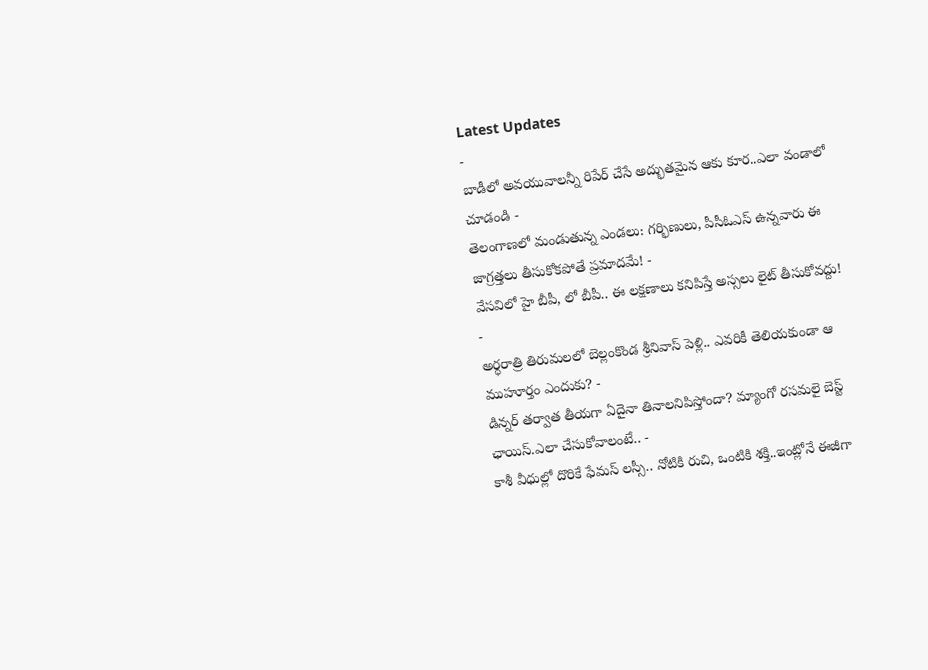Latest Updates
-
బాడీలో అవయువాలన్నీ రిపేర్ చేసే అద్భుతమైన ఆకు కూర..ఎలా వండాలో చూడండి -
తెలంగాణలో మండుతున్న ఎండలు: గర్భిణులు, పీసీఓఎస్ ఉన్నవారు ఈ జాగ్రత్తలు తీసుకోకపోతే ప్రమాదమే! -
వేసవిలో హై బీపీ, లో బీపీ.. ఈ లక్షణాలు కనిపిస్తే అస్సలు లైట్ తీసుకోవద్దు! -
అర్ధరాత్రి తిరుమలలో బెల్లంకొండ శ్రీనివాస్ పెళ్లి.. ఎవరికీ తెలియకుండా ఆ ముహూర్తం ఎందుకు? -
డిన్నర్ తర్వాత తీయగా ఏదైనా తినాలనిపిస్తోందా? మ్యాంగో రసమలై బెస్ట్ ఛాయిస్.ఎలా చేసుకోవాలంటే.. -
కాశీ వీధుల్లో దొరికే ఫేమస్ లస్సీ.. నోటికి రుచి, ఒంటికి శక్తి..ఇంట్లోనే ఈజీగా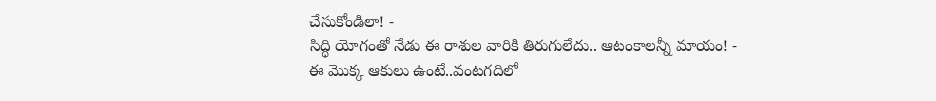చేసుకోండిలా! -
సిద్ధి యోగంతో నేడు ఈ రాశుల వారికి తిరుగులేదు.. ఆటంకాలన్నీ మాయం! -
ఈ మొక్క ఆకులు ఉంటే..వంటగదిలో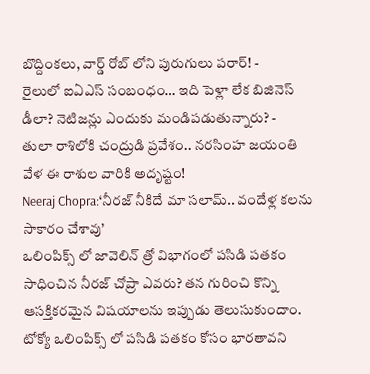బొద్దింకలు, వార్డ్ రోబ్ లోని పురుగులు పరార్! -
రైలులో ఐఏఎస్ సంబంధం… ఇది పెళ్లా లేక బిజినెస్ డీలా? నెటిజన్లు ఎందుకు మండిపడుతున్నారు? -
తులా రాశిలోకి చంద్రుడి ప్రవేశం.. నరసింహ జయంతి వేళ ఈ రాశుల వారికి అదృష్టం!
Neeraj Chopra:‘నీరజ్ నీకిదే మా సలామ్.. వందేళ్ల కలను సాకారం చేశావు’
ఒలింపిక్స్ లో జావెలిన్ త్రో విభాగంలో పసిడి పతకం సాధించిన నీరజ్ చోప్రా ఎవరు? తన గురించి కొన్ని ఆసక్తికరమైన విషయాలను ఇప్పుడు తెలుసుకుందాం.
టోక్యో ఒలింపిక్స్ లో పసిడి పతకం కోసం భారతావని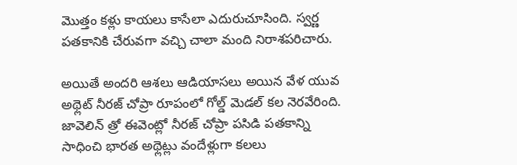మొత్తం కళ్లు కాయలు కాసేలా ఎదురుచూసింది. స్వర్ణ పతకానికి చేరువగా వచ్చి చాలా మంది నిరాశపరిచారు.

అయితే అందరి ఆశలు ఆడియాసలు అయిన వేళ యువ అథ్లెట్ నీరజ్ చోప్రా రూపంలో గోల్డ్ మెడల్ కల నెరవేరింది. జావెలిన్ త్రో ఈవెంట్లో నీరజ్ చోప్రా పసిడి పతకాన్ని సాధించి భారత అథ్లెట్లు వందేళ్లుగా కలలు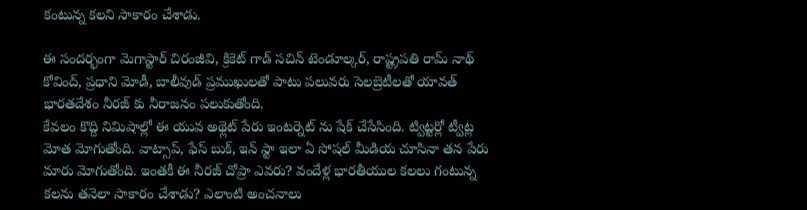కంటున్న కలని సాకారం చేశాడు.

ఈ సందర్భంగా మెగాస్టార్ చిరంజీవి, క్రికెట్ గాడ్ సచిన్ టెండూల్కర్, రాష్ట్రపతి రామ్ నాథ్ కోవింద్, ప్రధాని మోడీ, బాలీవుడ్ ప్రముఖులతో పాటు పలువరు సెలబ్రెటీలతో యావత్ భారతదేశం నీరజ్ కు నీరాజనం పలుకుతోంది.
కేవలం కొద్ది నిమిషాల్లో ఈ యువ అథ్లెట్ పేరు ఇంటర్నెట్ ను షేక్ చేసేసింది. ట్విట్టర్లో ట్వీట్ల మోత మోగుతోంది. వాట్సాప్, ఫేస్ బుక్, ఇన్ స్టా ఇలా ఏ సోషల్ మీడియ చూసినా తన పేరు మారు మోగుతోంది. ఇంతకీ ఈ నీరజ్ చోప్రా ఎవరు? వందేళ్ల భారతీయుల కలలు గంటున్న కలను తనెలా సాకారం చేశాడు? ఎలాంటి అంచనాలు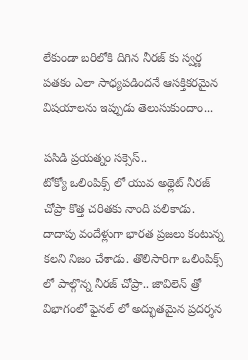లేకుండా బరిలోకి దిగిన నీరజ్ కు స్వర్ణ పతకం ఎలా సాధ్యపడిందనే ఆసక్తికరమైన విషయాలను ఇప్పుడు తెలుసుకుందాం...

పసిడి ప్రయత్నం సక్సెస్..
టోక్యో ఒలింపిక్స్ లో యువ అథ్లెట్ నీరజ్ చోప్రా కొత్త చరితకు నాంది పలికాడు. దాదాపు వందేళ్లుగా భారత ప్రజలు కంటున్న కలని నిజం చేశాడు. తొలిసారిగా ఒలింపిక్స్ లో పాల్గొన్న నీరజ్ చోప్రా.. జావిలెన్ త్రో విభాగంలో ఫైనల్ లో అద్భుతమైన ప్రదర్శన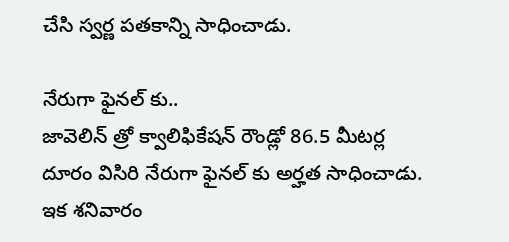చేసి స్వర్ణ పతకాన్ని సాధించాడు.

నేరుగా ఫైనల్ కు..
జావెలిన్ త్రో క్వాలిఫికేషన్ రౌండ్లో 86.5 మీటర్ల దూరం విసిరి నేరుగా ఫైనల్ కు అర్హత సాధించాడు. ఇక శనివారం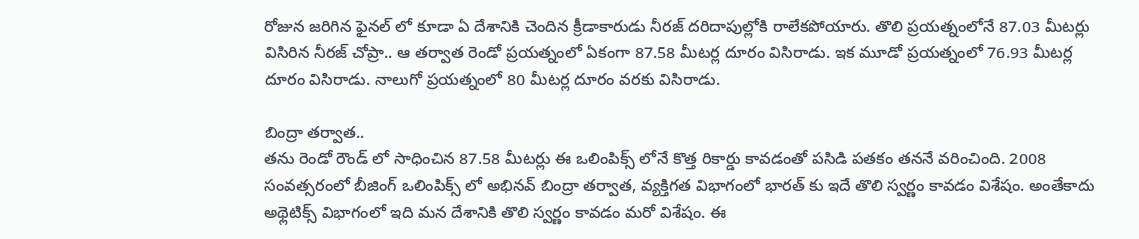రోజున జరిగిన ఫైనల్ లో కూడా ఏ దేశానికి చెందిన క్రీడాకారుడు నీరజ్ దరిదాపుల్లోకి రాలేకపోయారు. తొలి ప్రయత్నంలోనే 87.03 మీటర్లు విసిరిన నీరజ్ చోప్రా.. ఆ తర్వాత రెండో ప్రయత్నంలో ఏకంగా 87.58 మీటర్ల దూరం విసిరాడు. ఇక మూడో ప్రయత్నంలో 76.93 మీటర్ల దూరం విసిరాడు. నాలుగో ప్రయత్నంలో 80 మీటర్ల దూరం వరకు విసిరాడు.

బింద్రా తర్వాత..
తను రెండో రౌండ్ లో సాధించిన 87.58 మీటర్లు ఈ ఒలింపిక్స్ లోనే కొత్త రికార్డు కావడంతో పసిడి పతకం తననే వరించింది. 2008 సంవత్సరంలో బీజింగ్ ఒలింపిక్స్ లో అభినవ్ బింద్రా తర్వాత, వ్యక్తిగత విభాగంలో భారత్ కు ఇదే తొలి స్వర్ణం కావడం విశేషం. అంతేకాదు అథ్లెటిక్స్ విభాగంలో ఇది మన దేశానికి తొలి స్వర్ణం కావడం మరో విశేషం. ఈ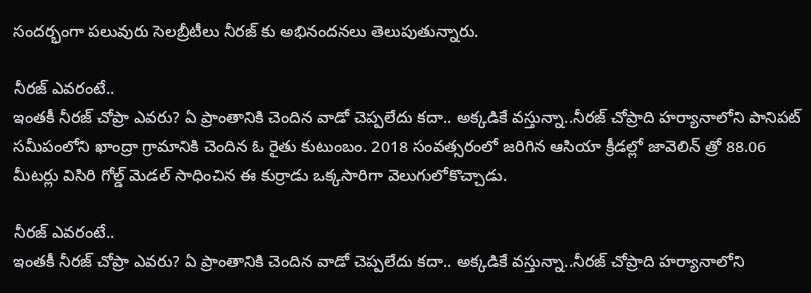సందర్భంగా పలువురు సెలబ్రీటీలు నీరజ్ కు అభినందనలు తెలుపుతున్నారు.

నీరజ్ ఎవరంటే..
ఇంతకీ నీరజ్ చోప్రా ఎవరు? ఏ ప్రాంతానికి చెందిన వాడో చెప్పలేదు కదా.. అక్కడికే వస్తున్నా..నీరజ్ చోప్రాది హర్యానాలోని పానిపట్ సమీపంలోని ఖాంద్రా గ్రామానికి చెందిన ఓ రైతు కుటుంబం. 2018 సంవత్సరంలో జరిగిన ఆసియా క్రీడల్లో జావెలిన్ త్రో 88.06 మీటర్లు విసిరి గోల్డ్ మెడల్ సాధించిన ఈ కుర్రాడు ఒక్కసారిగా వెలుగులోకొచ్చాడు.

నీరజ్ ఎవరంటే..
ఇంతకీ నీరజ్ చోప్రా ఎవరు? ఏ ప్రాంతానికి చెందిన వాడో చెప్పలేదు కదా.. అక్కడికే వస్తున్నా..నీరజ్ చోప్రాది హర్యానాలోని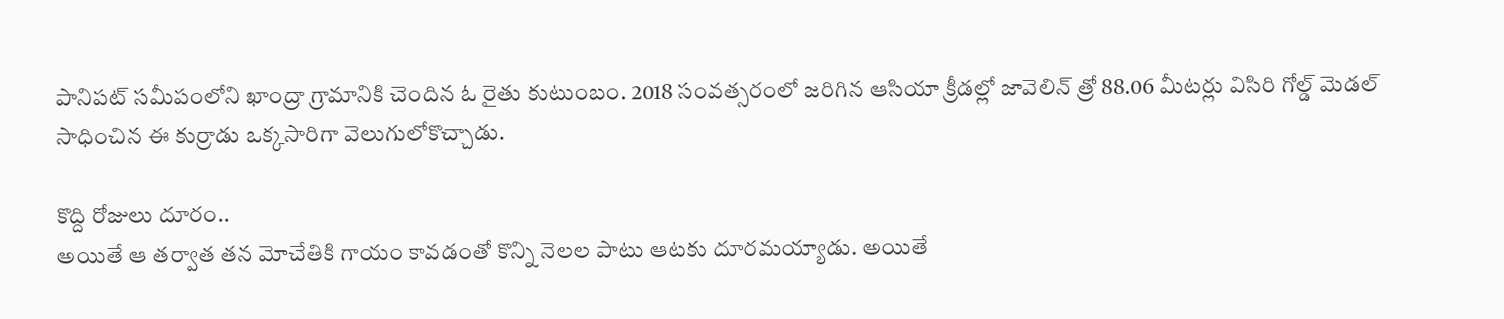పానిపట్ సమీపంలోని ఖాంద్రా గ్రామానికి చెందిన ఓ రైతు కుటుంబం. 2018 సంవత్సరంలో జరిగిన ఆసియా క్రీడల్లో జావెలిన్ త్రో 88.06 మీటర్లు విసిరి గోల్డ్ మెడల్ సాధించిన ఈ కుర్రాడు ఒక్కసారిగా వెలుగులోకొచ్చాడు.

కొద్ది రోజులు దూరం..
అయితే ఆ తర్వాత తన మోచేతికి గాయం కావడంతో కొన్ని నెలల పాటు ఆటకు దూరమయ్యాడు. అయితే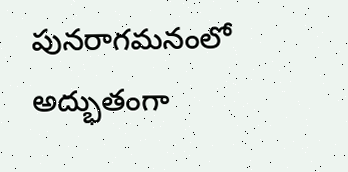పునరాగమనంలో అద్భుతంగా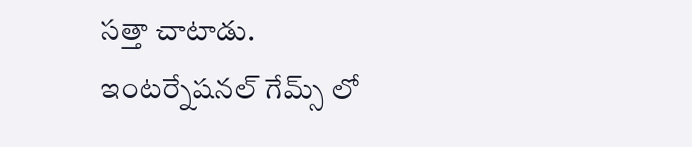సత్తా చాటాడు. ఇంటర్నేషనల్ గేమ్స్ లో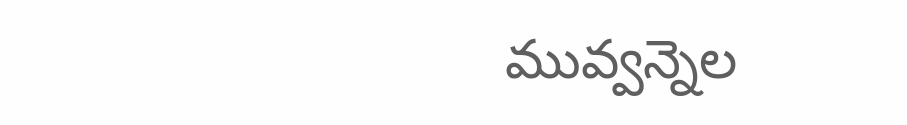మువ్వన్నెల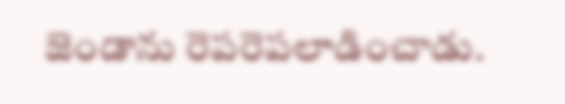జెండాను రెపరెపలాడించాడు.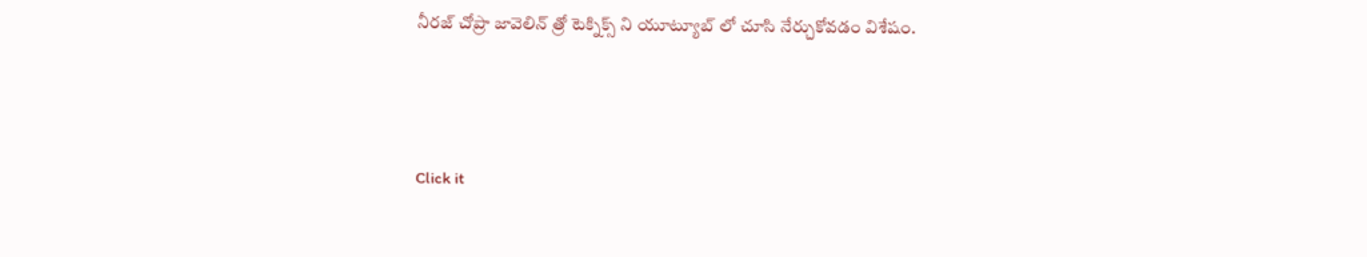నీరజ్ చోప్రా జావెలిన్ త్రో టెక్నిక్స్ ని యూట్యూబ్ లో చూసి నేర్చుకోవడం విశేషం.



Click it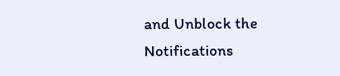and Unblock the Notifications